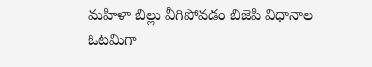మహిళా బిల్లు వీగిపోవడం బిజెపి విధానాల ఓటమిగా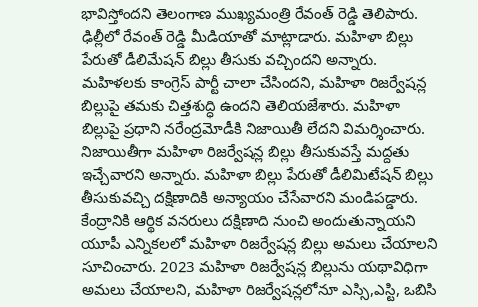భావిస్తోందని తెలంగాణ ముఖ్యమంత్రి రేవంత్ రెడ్డి తెలిపారు. ఢిల్లీలో రేవంత్ రెడ్డి మీడియాతో మాట్లాడారు. మహిళా బిల్లు పేరుతో డీలిమేషన్ బిల్లు తీసుకు వచ్చిందని అన్నారు. మహిళలకు కాంగ్రెస్ పార్టీ చాలా చేసిందని, మహిళా రిజర్వేషన్ల బిల్లుపై తమకు చిత్తశుద్ధి ఉందని తెలియజేశారు. మహిళా బిల్లుపై ప్రధాని నరేంద్రమోడీకి నిజాయితీ లేదని విమర్శించారు. నిజాయితీగా మహిళా రిజర్వేషన్ల బిల్లు తీసుకువస్తే మద్దతు ఇచ్చేవారని అన్నారు. మహిళా బిల్లు పేరుతో డీలిమిటేషన్ బిల్లు తీసుకువచ్చి దక్షిణాదికి అన్యాయం చేసేవారని మండిపడ్డారు. కేంద్రానికి ఆర్థిక వనరులు దక్షిణాది నుంచి అందుతున్నాయని యూపీ ఎన్నికలలో మహిళా రిజర్వేషన్ల బిల్లు అమలు చేయాలని సూచించారు. 2023 మహిళా రిజర్వేషన్ల బిల్లును యథావిధిగా అమలు చేయాలని, మహిళా రిజర్వేషన్లలోనూ ఎస్సి,ఎస్టి, ఒబిసి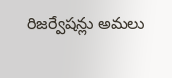రిజర్వేషన్లు అమలు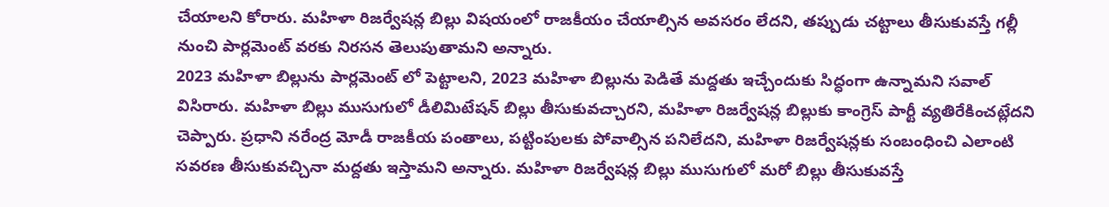చేయాలని కోరారు. మహిళా రిజర్వేషన్ల బిల్లు విషయంలో రాజకీయం చేయాల్సిన అవసరం లేదని, తప్పుడు చట్టాలు తీసుకువస్తే గల్లీ నుంచి పార్లమెంట్ వరకు నిరసన తెలుపుతామని అన్నారు.
2023 మహిళా బిల్లును పార్లమెంట్ లో పెట్టాలని, 2023 మహిళా బిల్లును పెడితే మద్దతు ఇచ్చేందుకు సిద్ధంగా ఉన్నామని సవాల్ విసిరారు. మహిళా బిల్లు ముసుగులో డీలిమిటేషన్ బిల్లు తీసుకువచ్చారని, మహిళా రిజర్వేషన్ల బిల్లుకు కాంగ్రెస్ పార్టీ వ్యతిరేకించట్లేదని చెప్పారు. ప్రధాని నరేంద్ర మోడీ రాజకీయ పంతాలు, పట్టింపులకు పోవాల్సిన పనిలేదని, మహిళా రిజర్వేషన్లకు సంబంధించి ఎలాంటి సవరణ తీసుకువచ్చినా మద్దతు ఇస్తామని అన్నారు. మహిళా రిజర్వేషన్ల బిల్లు ముసుగులో మరో బిల్లు తీసుకువస్తే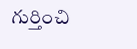గుర్తించి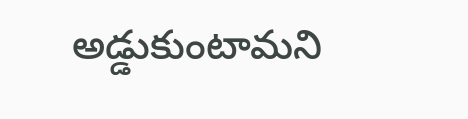అడ్డుకుంటామని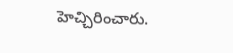హెచ్చిరించారు.